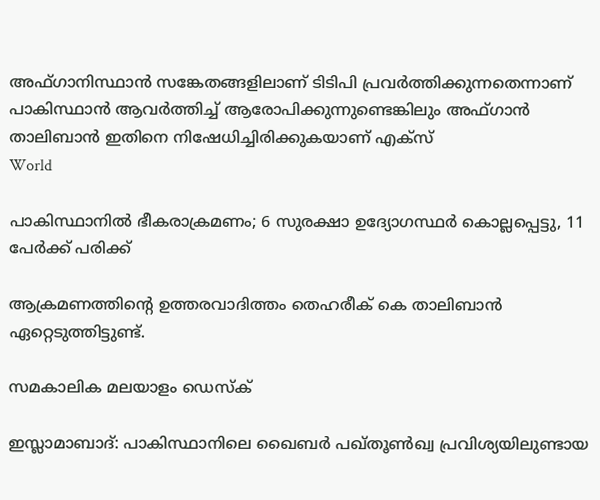അഫ്ഗാനിസ്ഥാന്‍ സങ്കേതങ്ങളിലാണ് ടിടിപി പ്രവര്‍ത്തിക്കുന്നതെന്നാണ് പാകിസ്ഥാന്‍ ആവര്‍ത്തിച്ച് ആരോപിക്കുന്നുണ്ടെങ്കിലും അഫ്ഗാന്‍ താലിബാന്‍ ഇതിനെ നിഷേധിച്ചിരിക്കുകയാണ് എക്സ്
World

പാകിസ്ഥാനില്‍ ഭീകരാക്രമണം; 6 സുരക്ഷാ ഉദ്യോഗസ്ഥര്‍ കൊല്ലപ്പെട്ടു, 11 പേര്‍ക്ക് പരിക്ക്

ആക്രമണത്തിന്റെ ഉത്തരവാദിത്തം തെഹരീക് കെ താലിബാന്‍ ഏറ്റെടുത്തിട്ടുണ്ട്.

സമകാലിക മലയാളം ഡെസ്ക്

ഇസ്ലാമാബാദ്: പാകിസ്ഥാനിലെ ഖൈബര്‍ പഖ്തൂണ്‍ഖ്വ പ്രവിശ്യയിലുണ്ടായ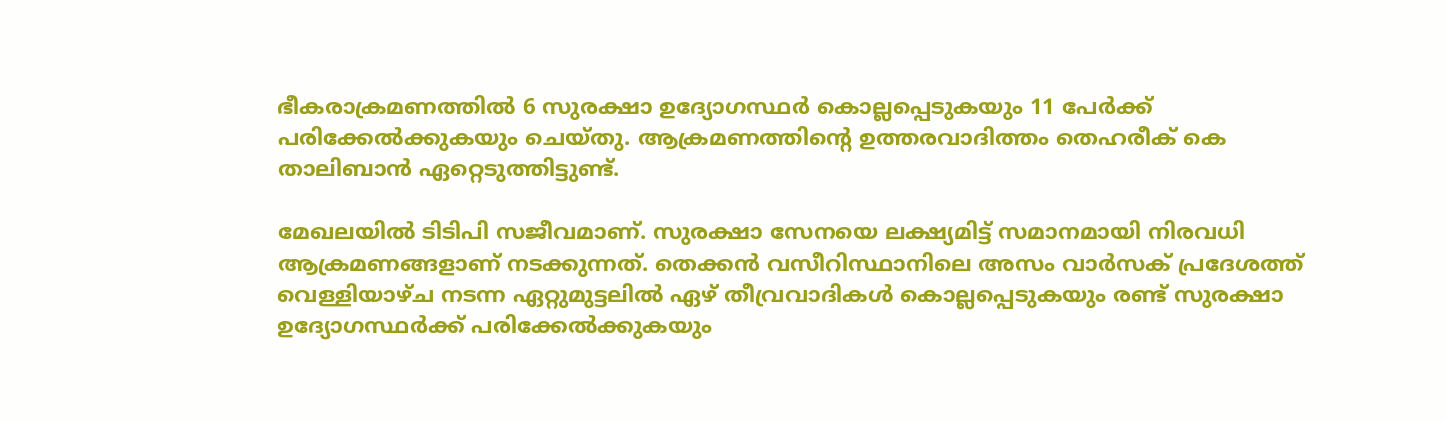ഭീകരാക്രമണത്തില്‍ 6 സുരക്ഷാ ഉദ്യോഗസ്ഥര്‍ കൊല്ലപ്പെടുകയും 11 പേര്‍ക്ക് പരിക്കേല്‍ക്കുകയും ചെയ്തു. ആക്രമണത്തിന്റെ ഉത്തരവാദിത്തം തെഹരീക് കെ താലിബാന്‍ ഏറ്റെടുത്തിട്ടുണ്ട്.

മേഖലയില്‍ ടിടിപി സജീവമാണ്. സുരക്ഷാ സേനയെ ലക്ഷ്യമിട്ട് സമാനമായി നിരവധി ആക്രമണങ്ങളാണ് നടക്കുന്നത്. തെക്കന്‍ വസീറിസ്ഥാനിലെ അസം വാര്‍സക് പ്രദേശത്ത് വെള്ളിയാഴ്ച നടന്ന ഏറ്റുമുട്ടലില്‍ ഏഴ് തീവ്രവാദികള്‍ കൊല്ലപ്പെടുകയും രണ്ട് സുരക്ഷാ ഉദ്യോഗസ്ഥര്‍ക്ക് പരിക്കേല്‍ക്കുകയും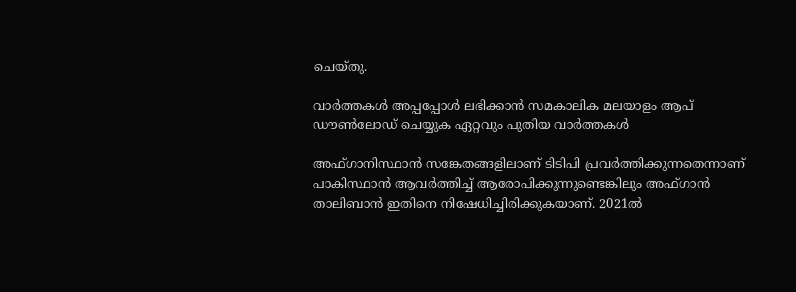ചെയ്തു.

വാര്‍ത്തകള്‍ അപ്പപ്പോള്‍ ലഭിക്കാന്‍ സമകാലിക മലയാളം ആപ് ഡൗണ്‍ലോഡ് ചെയ്യുക ഏറ്റവും പുതിയ വാര്‍ത്തകള്‍

അഫ്ഗാനിസ്ഥാന്‍ സങ്കേതങ്ങളിലാണ് ടിടിപി പ്രവര്‍ത്തിക്കുന്നതെന്നാണ് പാകിസ്ഥാന്‍ ആവര്‍ത്തിച്ച് ആരോപിക്കുന്നുണ്ടെങ്കിലും അഫ്ഗാന്‍ താലിബാന്‍ ഇതിനെ നിഷേധിച്ചിരിക്കുകയാണ്. 2021ല്‍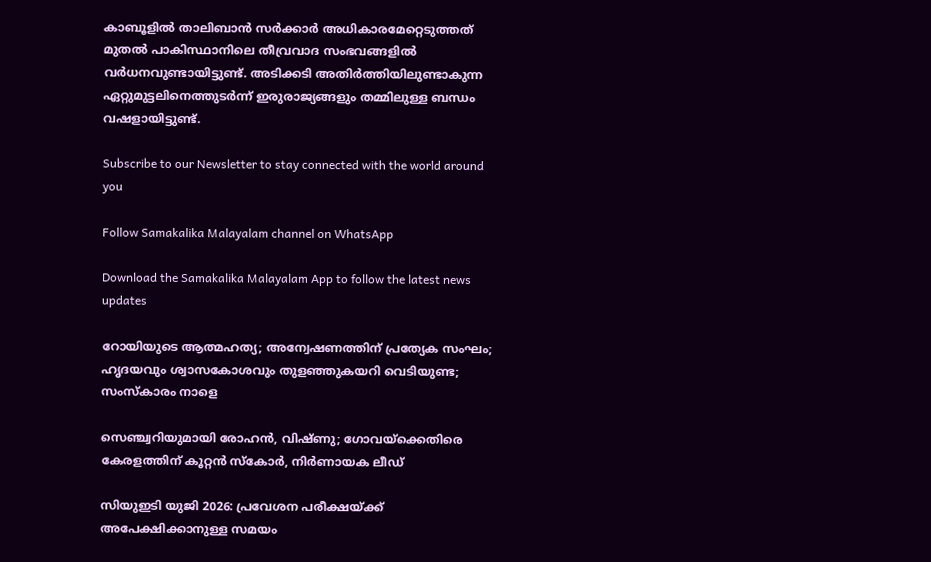കാബൂളില്‍ താലിബാന്‍ സര്‍ക്കാര്‍ അധികാരമേറ്റെടുത്തത് മുതല്‍ പാകിസ്ഥാനിലെ തീവ്രവാദ സംഭവങ്ങളില്‍ വര്‍ധനവുണ്ടായിട്ടുണ്ട്. അടിക്കടി അതിര്‍ത്തിയിലുണ്ടാകുന്ന ഏറ്റുമുട്ടലിനെത്തുടര്‍ന്ന് ഇരുരാജ്യങ്ങളും തമ്മിലുള്ള ബന്ധം വഷളായിട്ടുണ്ട്.

Subscribe to our Newsletter to stay connected with the world around you

Follow Samakalika Malayalam channel on WhatsApp

Download the Samakalika Malayalam App to follow the latest news updates

റോയിയുടെ ആത്മഹത്യ; അന്വേഷണത്തിന് പ്രത്യേക സംഘം; ഹൃദയവും ശ്വാസകോശവും തുളഞ്ഞുകയറി വെടിയുണ്ട; സംസ്‌കാരം നാളെ

സെഞ്ച്വറിയുമായി രോഹന്‍, വിഷ്ണു; ഗോവയ്‌ക്കെതിരെ കേരളത്തിന് കൂറ്റന്‍ സ്‌കോര്‍, നിര്‍ണായക ലീഡ്

സിയുഇടി യുജി 2026: പ്രവേശന പരീക്ഷയ്ക്ക് അപേക്ഷിക്കാനുള്ള സമയം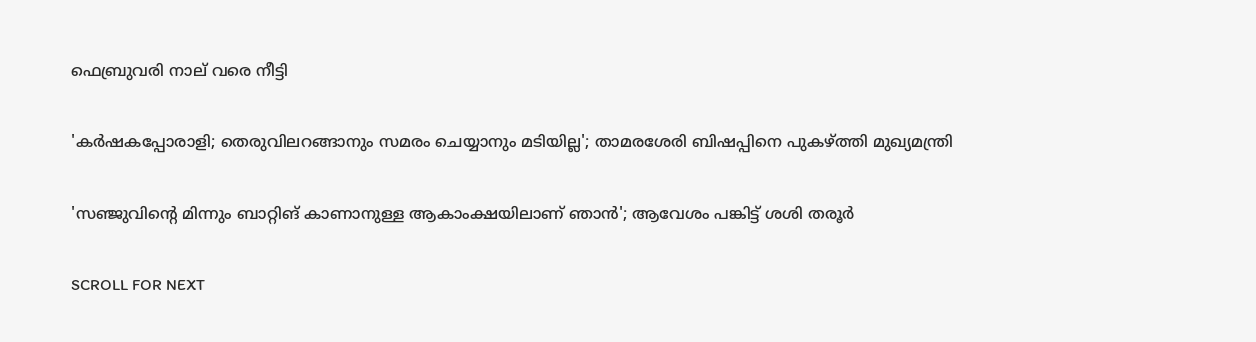ഫെബ്രുവരി നാല് വരെ നീട്ടി

'കര്‍ഷകപ്പോരാളി; തെരുവിലറങ്ങാനും സമരം ചെയ്യാനും മടിയില്ല'; താമരശേരി ബിഷപ്പിനെ പുകഴ്ത്തി മുഖ്യമന്ത്രി

'സഞ്ജുവിന്റെ മിന്നും ബാറ്റിങ് കാണാനുള്ള ആകാംക്ഷയിലാണ് ഞാന്‍'; ആവേശം പങ്കിട്ട് ശശി തരൂര്‍

SCROLL FOR NEXT